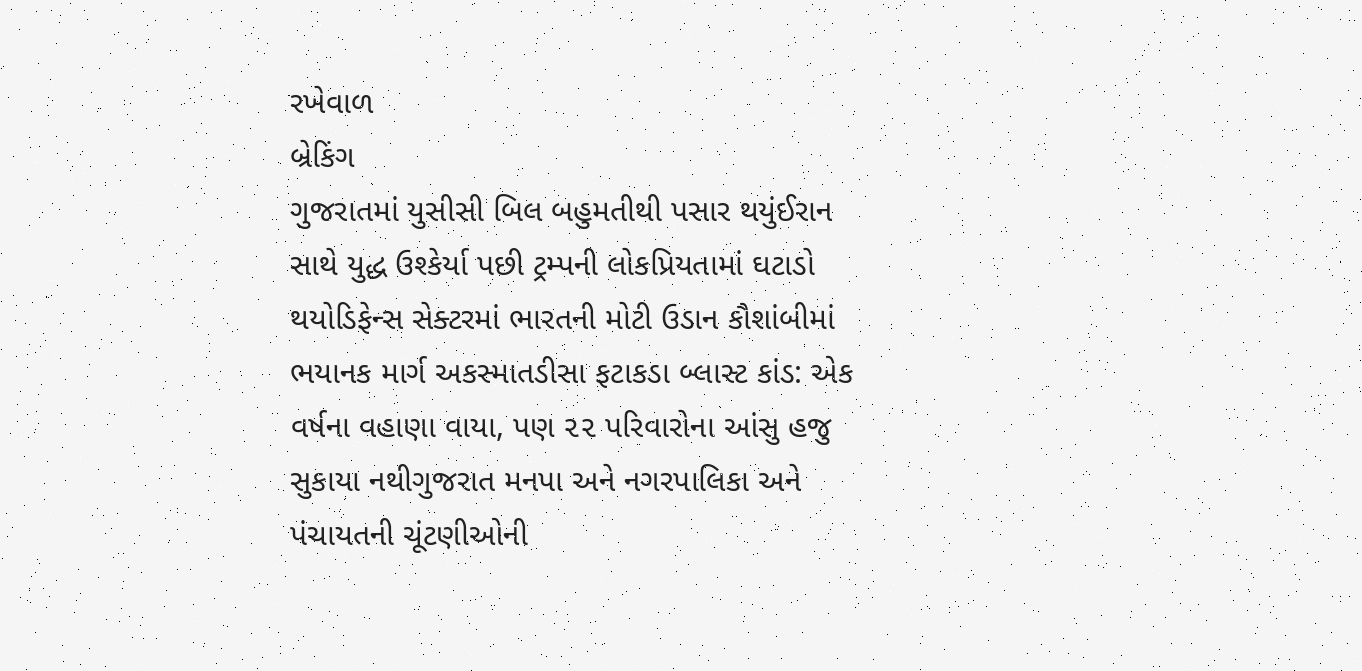રખેવાળ
બ્રેકિંગ
ગુજરાતમાં યુસીસી બિલ બહુમતીથી પસાર થયુંઈરાન સાથે યુદ્ધ ઉશ્કેર્યા પછી ટ્રમ્પની લોકપ્રિયતામાં ઘટાડો થયોડિફેન્સ સેક્ટરમાં ભારતની મોટી ઉડાન કૌશાંબીમાં ભયાનક માર્ગ અકસ્માતડીસા ફટાકડા બ્લાસ્ટ કાંડ: એક વર્ષના વહાણા વાયા, પણ ૨૨ પરિવારોના આંસુ હજુ સુકાયા નથીગુજરાત મનપા અને નગરપાલિકા અને પંચાયતની ચૂંટણીઓની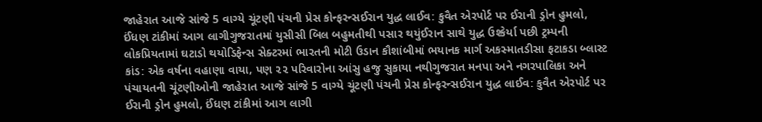જાહેરાત આજે સાંજે 5 વાગ્યે ચૂંટણી પંચની પ્રેસ કોન્ફરન્સઈરાન યુદ્ધ લાઈવ: કુવૈત એરપોર્ટ પર ઈરાની ડ્રોન હુમલો, ઈંધણ ટાંકીમાં આગ લાગીગુજરાતમાં યુસીસી બિલ બહુમતીથી પસાર થયુંઈરાન સાથે યુદ્ધ ઉશ્કેર્યા પછી ટ્રમ્પની લોકપ્રિયતામાં ઘટાડો થયોડિફેન્સ સેક્ટરમાં ભારતની મોટી ઉડાન કૌશાંબીમાં ભયાનક માર્ગ અકસ્માતડીસા ફટાકડા બ્લાસ્ટ કાંડ: એક વર્ષના વહાણા વાયા, પણ ૨૨ પરિવારોના આંસુ હજુ સુકાયા નથીગુજરાત મનપા અને નગરપાલિકા અને પંચાયતની ચૂંટણીઓની જાહેરાત આજે સાંજે 5 વાગ્યે ચૂંટણી પંચની પ્રેસ કોન્ફરન્સઈરાન યુદ્ધ લાઈવ: કુવૈત એરપોર્ટ પર ઈરાની ડ્રોન હુમલો, ઈંધણ ટાંકીમાં આગ લાગી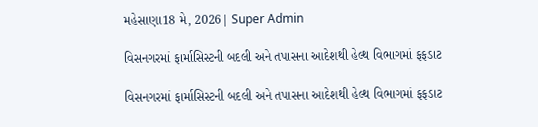મહેસાણા18 મે, 2026| Super Admin

વિસનગરમાં ફાર્માસિસ્ટની બદલી અને તપાસના આદેશથી હેલ્થ વિભાગમાં ફફડાટ

વિસનગરમાં ફાર્માસિસ્ટની બદલી અને તપાસના આદેશથી હેલ્થ વિભાગમાં ફફડાટ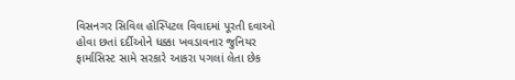વિસનગર સિવિલ હોસ્પિટલ વિવાદમાં પૂરતી દવાઓ હોવા છતાં દર્દીઓને ધક્કા ખવડાવનાર જુનિયર ફાર્માસિસ્ટ સામે સરકારે આકરા પગલાં લેતા છેક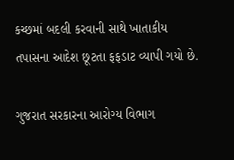કચ્છમાં બદલી કરવાની સાથે ખાતાકીય તપાસના આદેશ છૂટતા ફફડાટ વ્યાપી ગયો છે.

ગુજરાત સરકારના આરોગ્ય વિભાગ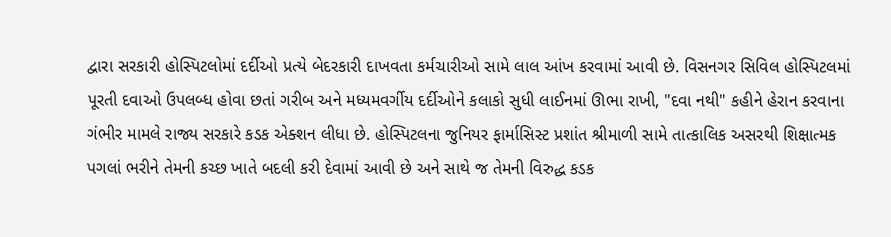દ્વારા સરકારી હોસ્પિટલોમાં દર્દીઓ પ્રત્યે બેદરકારી દાખવતા કર્મચારીઓ સામે લાલ આંખ કરવામાં આવી છે. વિસનગર સિવિલ હોસ્પિટલમાં પૂરતી દવાઓ ઉપલબ્ધ હોવા છતાં ગરીબ અને મધ્યમવર્ગીય દર્દીઓને કલાકો સુધી લાઈનમાં ઊભા રાખી, "દવા નથી" કહીને હેરાન કરવાના ગંભીર મામલે રાજ્ય સરકારે કડક એક્શન લીધા છે. હોસ્પિટલના જુનિયર ફાર્માસિસ્ટ પ્રશાંત શ્રીમાળી સામે તાત્કાલિક અસરથી શિક્ષાત્મક પગલાં ભરીને તેમની કચ્છ ખાતે બદલી કરી દેવામાં આવી છે અને સાથે જ તેમની વિરુદ્ધ કડક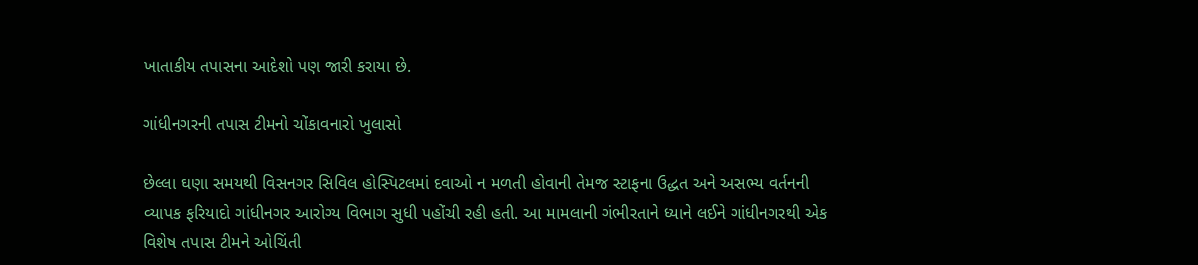ખાતાકીય તપાસના આદેશો પણ જારી કરાયા છે.

ગાંધીનગરની તપાસ ટીમનો ચોંકાવનારો ખુલાસો

છેલ્લા ઘણા સમયથી વિસનગર સિવિલ હોસ્પિટલમાં દવાઓ ન મળતી હોવાની તેમજ સ્ટાફના ઉદ્ધત અને અસભ્ય વર્તનની વ્યાપક ફરિયાદો ગાંધીનગર આરોગ્ય વિભાગ સુધી પહોંચી રહી હતી. આ મામલાની ગંભીરતાને ધ્યાને લઈને ગાંધીનગરથી એક વિશેષ તપાસ ટીમને ઓચિંતી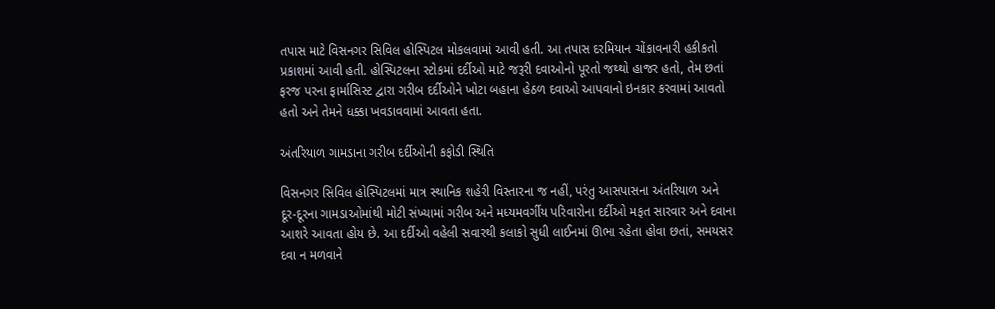તપાસ માટે વિસનગર સિવિલ હોસ્પિટલ મોકલવામાં આવી હતી. આ તપાસ દરમિયાન ચોંકાવનારી હકીકતો પ્રકાશમાં આવી હતી. હોસ્પિટલના સ્ટોકમાં દર્દીઓ માટે જરૂરી દવાઓનો પૂરતો જથ્થો હાજર હતો, તેમ છતાં ફરજ પરના ફાર્માસિસ્ટ દ્વારા ગરીબ દર્દીઓને ખોટા બહાના હેઠળ દવાઓ આપવાનો ઇનકાર કરવામાં આવતો હતો અને તેમને ધક્કા ખવડાવવામાં આવતા હતા.

અંતરિયાળ ગામડાના ગરીબ દર્દીઓની કફોડી સ્થિતિ

વિસનગર સિવિલ હોસ્પિટલમાં માત્ર સ્થાનિક શહેરી વિસ્તારના જ નહીં, પરંતુ આસપાસના અંતરિયાળ અને દૂર-દૂરના ગામડાઓમાંથી મોટી સંખ્યામાં ગરીબ અને મધ્યમવર્ગીય પરિવારોના દર્દીઓ મફત સારવાર અને દવાના આશરે આવતા હોય છે. આ દર્દીઓ વહેલી સવારથી કલાકો સુધી લાઈનમાં ઊભા રહેતા હોવા છતાં, સમયસર દવા ન મળવાને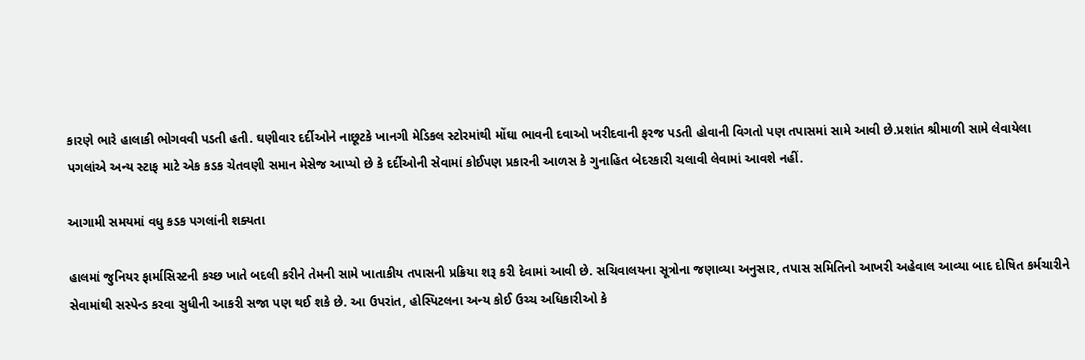કારણે ભારે હાલાકી ભોગવવી પડતી હતી. ઘણીવાર દર્દીઓને નાછૂટકે ખાનગી મેડિકલ સ્ટોરમાંથી મોંઘા ભાવની દવાઓ ખરીદવાની ફરજ પડતી હોવાની વિગતો પણ તપાસમાં સામે આવી છે.પ્રશાંત શ્રીમાળી સામે લેવાયેલા પગલાંએ અન્ય સ્ટાફ માટે એક કડક ચેતવણી સમાન મેસેજ આપ્યો છે કે દર્દીઓની સેવામાં કોઈપણ પ્રકારની આળસ કે ગુનાહિત બેદરકારી ચલાવી લેવામાં આવશે નહીં.

આગામી સમયમાં વધુ કડક પગલાંની શક્યતા

હાલમાં જુનિયર ફાર્માસિસ્ટની કચ્છ ખાતે બદલી કરીને તેમની સામે ખાતાકીય તપાસની પ્રક્રિયા શરૂ કરી દેવામાં આવી છે. સચિવાલયના સૂત્રોના જણાવ્યા અનુસાર, તપાસ સમિતિનો આખરી અહેવાલ આવ્યા બાદ દોષિત કર્મચારીને સેવામાંથી સસ્પેન્ડ કરવા સુધીની આકરી સજા પણ થઈ શકે છે. આ ઉપરાંત, હોસ્પિટલના અન્ય કોઈ ઉચ્ચ અધિકારીઓ કે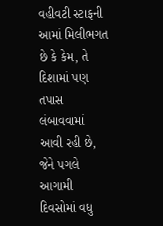વહીવટી સ્ટાફની આમાં મિલીભગત છે કે કેમ, તે દિશામાં પણ તપાસ લંબાવવામાં આવી રહી છે, જેને પગલે આગામી દિવસોમાં વધુ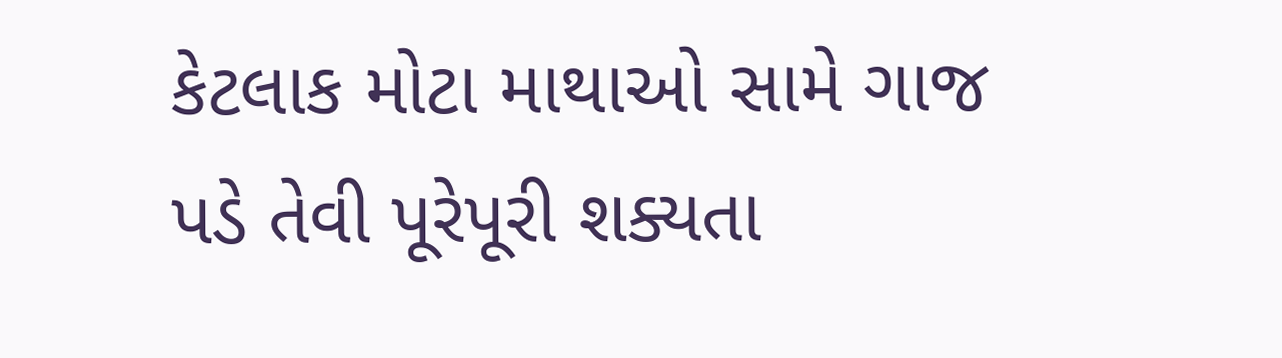કેટલાક મોટા માથાઓ સામે ગાજ પડે તેવી પૂરેપૂરી શક્યતા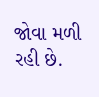જોવા મળી રહી છે.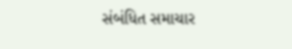સંબંધિત સમાચાર